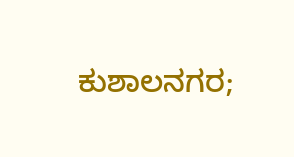ಕುಶಾಲನಗರ;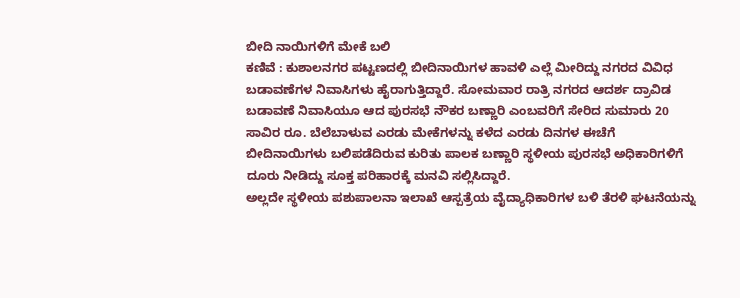ಬೀದಿ ನಾಯಿಗಳಿಗೆ ಮೇಕೆ ಬಲಿ
ಕಣಿವೆ : ಕುಶಾಲನಗರ ಪಟ್ಟಣದಲ್ಲಿ ಬೀದಿನಾಯಿಗಳ ಹಾವಳಿ ಎಲ್ಲೆ ಮೀರಿದ್ದು ನಗರದ ವಿವಿಧ ಬಡಾವಣೆಗಳ ನಿವಾಸಿಗಳು ಹೈರಾಗುತ್ತಿದ್ದಾರೆ. ಸೋಮವಾರ ರಾತ್ರಿ ನಗರದ ಆದರ್ಶ ದ್ರಾವಿಡ ಬಡಾವಣೆ ನಿವಾಸಿಯೂ ಆದ ಪುರಸಭೆ ನೌಕರ ಬಣ್ಣಾರಿ ಎಂಬವರಿಗೆ ಸೇರಿದ ಸುಮಾರು 20 ಸಾವಿರ ರೂ. ಬೆಲೆಬಾಳುವ ಎರಡು ಮೇಕೆಗಳನ್ನು ಕಳೆದ ಎರಡು ದಿನಗಳ ಈಚೆಗೆ ಬೀದಿನಾಯಿಗಳು ಬಲಿಪಡೆದಿರುವ ಕುರಿತು ಪಾಲಕ ಬಣ್ಣಾರಿ ಸ್ಥಳೀಯ ಪುರಸಭೆ ಅಧಿಕಾರಿಗಳಿಗೆ ದೂರು ನೀಡಿದ್ದು ಸೂಕ್ತ ಪರಿಹಾರಕ್ಕೆ ಮನವಿ ಸಲ್ಲಿಸಿದ್ದಾರೆ.
ಅಲ್ಲದೇ ಸ್ಥಳೀಯ ಪಶುಪಾಲನಾ ಇಲಾಖೆ ಆಸ್ಪತ್ರೆಯ ವೈದ್ಯಾಧಿಕಾರಿಗಳ ಬಳಿ ತೆರಳಿ ಘಟನೆಯನ್ನು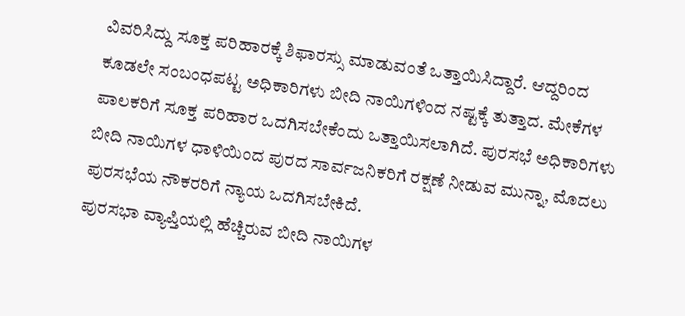ವಿವರಿಸಿದ್ದು ಸೂಕ್ತ ಪರಿಹಾರಕ್ಕೆ ಶಿಫಾರಸ್ಸು ಮಾಡುವಂತೆ ಒತ್ತಾಯಿಸಿದ್ದಾರೆ. ಆದ್ದರಿಂದ ಕೂಡಲೇ ಸಂಬಂಧಪಟ್ಟ ಅಧಿಕಾರಿಗಳು ಬೀದಿ ನಾಯಿಗಳಿಂದ ನಷ್ಟಕ್ಕೆ ತುತ್ತಾದ. ಮೇಕೆಗಳ ಪಾಲಕರಿಗೆ ಸೂಕ್ತ ಪರಿಹಾರ ಒದಗಿಸಬೇಕೆಂದು ಒತ್ತಾಯಿಸಲಾಗಿದೆ. ಪುರಸಭೆ ಅಧಿಕಾರಿಗಳು ಬೀದಿ ನಾಯಿಗಳ ಧಾಳಿಯಿಂದ ಪುರದ ಸಾರ್ವಜನಿಕರಿಗೆ ರಕ್ಷಣೆ ನೀಡುವ ಮುನ್ನಾ, ಮೊದಲು ಪುರಸಭೆಯ ನೌಕರರಿಗೆ ನ್ಯಾಯ ಒದಗಿಸಬೇಕಿದೆ.
ಪುರಸಭಾ ವ್ಯಾಪ್ತಿಯಲ್ಲಿ ಹೆಚ್ಚಿರುವ ಬೀದಿ ನಾಯಿಗಳ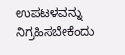ಉಪಟಳವನ್ನು ನಿಗ್ರಹಿಸಬೇಕೆಂದು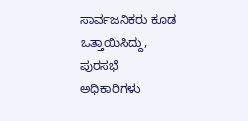ಸಾರ್ವಜನಿಕರು ಕೂಡ ಒತ್ತಾಯಿಸಿದ್ದು, ಪುರಸಭೆ ಅಧಿಕಾರಿಗಳು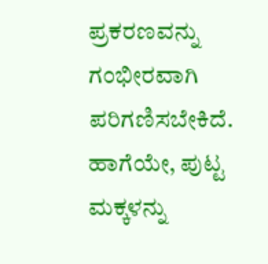ಪ್ರಕರಣವನ್ನು ಗಂಭೀರವಾಗಿ ಪರಿಗಣಿಸಬೇಕಿದೆ. ಹಾಗೆಯೇ, ಪುಟ್ಟ ಮಕ್ಕಳನ್ನು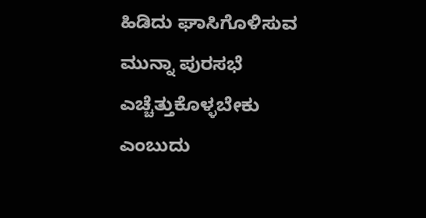ಹಿಡಿದು ಘಾಸಿಗೊಳಿಸುವ ಮುನ್ನಾ ಪುರಸಭೆ ಎಚ್ಚೆತ್ತುಕೊಳ್ಳಬೇಕು ಎಂಬುದು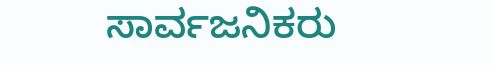ಸಾರ್ವಜನಿಕರು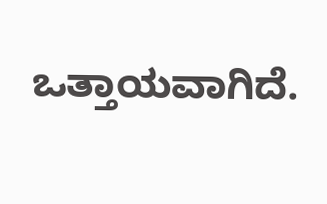ಒತ್ತಾಯವಾಗಿದೆ.